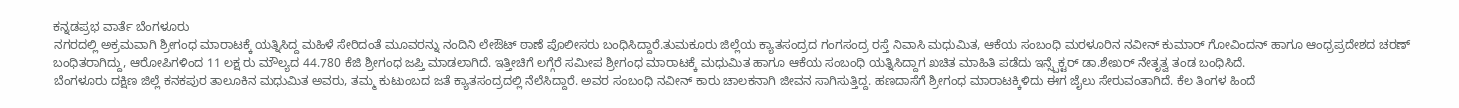ಕನ್ನಡಪ್ರಭ ವಾರ್ತೆ ಬೆಂಗಳೂರು
ನಗರದಲ್ಲಿ ಅಕ್ರಮವಾಗಿ ಶ್ರೀಗಂಧ ಮಾರಾಟಕ್ಕೆ ಯತ್ನಿಸಿದ್ದ ಮಹಿಳೆ ಸೇರಿದಂತೆ ಮೂವರನ್ನು ನಂದಿನಿ ಲೇಔಟ್ ಠಾಣೆ ಪೊಲೀಸರು ಬಂಧಿಸಿದ್ದಾರೆ.ತುಮಕೂರು ಜಿಲ್ಲೆಯ ಕ್ಯಾತಸಂದ್ರದ ಗಂಗಸಂದ್ರ ರಸ್ತೆ ನಿವಾಸಿ ಮಧುಮಿತ, ಆಕೆಯ ಸಂಬಂಧಿ ಮರಳೂರಿನ ನವೀನ್ ಕುಮಾರ್ ಗೋವಿಂದನ್ ಹಾಗೂ ಆಂಧ್ರಪ್ರದೇಶದ ಚರಣ್ ಬಂಧಿತರಾಗಿದ್ದು, ಆರೋಪಿಗಳಿಂದ 11 ಲಕ್ಷ ರು ಮೌಲ್ಯದ 44.780 ಕೆಜಿ ಶ್ರೀಗಂಧ ಜಪ್ತಿ ಮಾಡಲಾಗಿದೆ. ಇತ್ತೀಚಿಗೆ ಲಗ್ಗೆರೆ ಸಮೀಪ ಶ್ರೀಗಂಧ ಮಾರಾಟಕ್ಕೆ ಮಧುಮಿತ ಹಾಗೂ ಆಕೆಯ ಸಂಬಂಧಿ ಯತ್ನಿಸಿದ್ದಾಗ ಖಚಿತ ಮಾಹಿತಿ ಪಡೆದು ಇನ್ಸ್ಪೆಕ್ಟರ್ ಡಾ.ಶೇಖರ್ ನೇತೃತ್ವ ತಂಡ ಬಂಧಿಸಿದೆ.
ಬೆಂಗಳೂರು ದಕ್ಷಿಣ ಜಿಲ್ಲೆ ಕನಕಪುರ ತಾಲೂಕಿನ ಮಧುಮಿತ ಅವರು, ತಮ್ಮ ಕುಟುಂಬದ ಜತೆ ಕ್ಯಾತಸಂದ್ರದಲ್ಲಿ ನೆಲೆಸಿದ್ದಾರೆ. ಅವರ ಸಂಬಂಧಿ ನವೀನ್ ಕಾರು ಚಾಲಕನಾಗಿ ಜೀವನ ಸಾಗಿಸುತ್ತಿದ್ದ. ಹಣದಾಸೆಗೆ ಶ್ರೀಗಂಧ ಮಾರಾಟಕ್ಕಿಳಿದು ಈಗ ಜೈಲು ಸೇರುವಂತಾಗಿದೆ. ಕೆಲ ತಿಂಗಳ ಹಿಂದೆ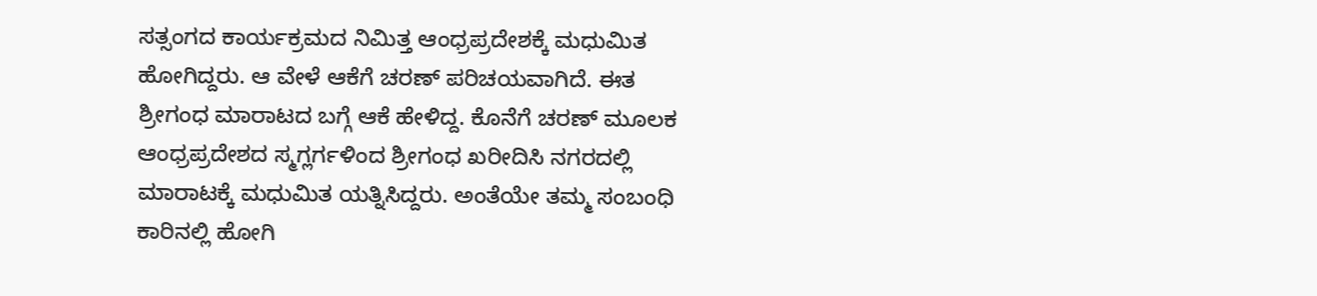ಸತ್ಸಂಗದ ಕಾರ್ಯಕ್ರಮದ ನಿಮಿತ್ತ ಆಂಧ್ರಪ್ರದೇಶಕ್ಕೆ ಮಧುಮಿತ ಹೋಗಿದ್ದರು. ಆ ವೇಳೆ ಆಕೆಗೆ ಚರಣ್ ಪರಿಚಯವಾಗಿದೆ. ಈತ ಶ್ರೀಗಂಧ ಮಾರಾಟದ ಬಗ್ಗೆ ಆಕೆ ಹೇಳಿದ್ದ. ಕೊನೆಗೆ ಚರಣ್ ಮೂಲಕ ಆಂಧ್ರಪ್ರದೇಶದ ಸ್ಮಗ್ಲರ್ಗಳಿಂದ ಶ್ರೀಗಂಧ ಖರೀದಿಸಿ ನಗರದಲ್ಲಿ ಮಾರಾಟಕ್ಕೆ ಮಧುಮಿತ ಯತ್ನಿಸಿದ್ದರು. ಅಂತೆಯೇ ತಮ್ಮ ಸಂಬಂಧಿ ಕಾರಿನಲ್ಲಿ ಹೋಗಿ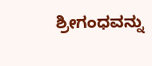ಶ್ರೀಗಂಧವನ್ನು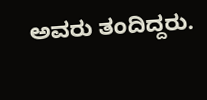ಅವರು ತಂದಿದ್ದರು.